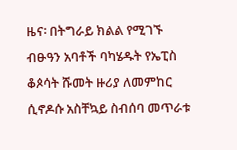ዜና፡ በትግራይ ክልል የሚገኙ ብፁዓን አባቶች ባካሄዱት የኤፒስ ቆጶሳት ሹመት ዙሪያ ለመምከር ሲኖዶሱ አስቸኳይ ስብሰባ መጥራቱ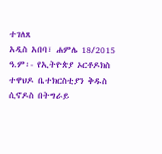ተገለጸ
አዲስ አበባ፣ ሐምሌ 18/2015 ዓ.ም፡- የኢትዮጵያ ኦርቶዶክስ ተዋህዶ ቤተክርስቲያን ቅዱስ ሲኖዶስ በትግራይ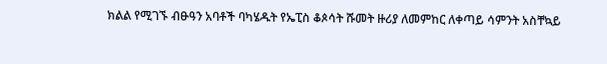ክልል የሚገኙ ብፁዓን አባቶች ባካሄዱት የኤፒስ ቆጶሳት ሹመት ዙሪያ ለመምከር ለቀጣይ ሳምንት አስቸኳይ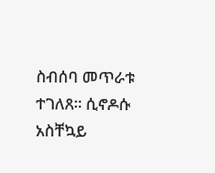ስብሰባ መጥራቱ ተገለጸ። ሲኖዶሱ አስቸኳይ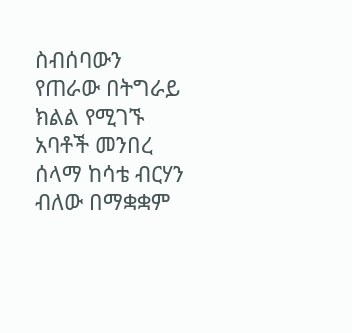ስብሰባውን የጠራው በትግራይ ክልል የሚገኙ አባቶች መንበረ ሰላማ ከሳቴ ብርሃን ብለው በማቋቋም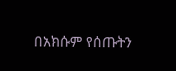በአክሱም የሰጡትን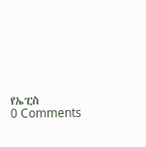የኤፒስ
0 Comments